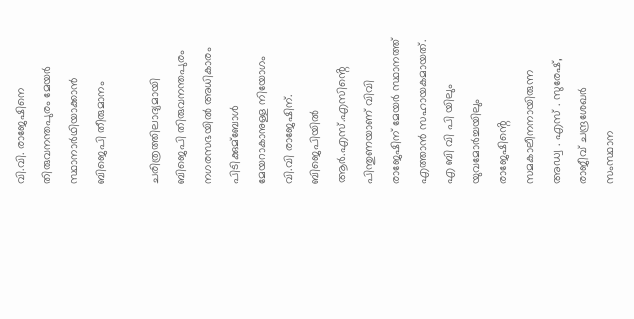വി.വി. രാജേഷിനെ തിരുവനന്തപുരം മേയർ സ്ഥാനാർഥിയാക്കാൻ ബിജെപി തീരുമാനം

ചരിത്രത്തിലാദ്യമായി ബിജെപി തിരുവനന്തപുരം നഗരസഭയില്‍ അധികാരം പിടിക്കുമ്ബോള്‍ മേയറാകാനുള്ള നിയോഗം വി.വി രാജേഷിന്. ബിജെപിയില്‍ ആർ.എസ്.എസിൻ്റെ പിന്തുണയാണ് വിവി രാജേഷിന് മേയർ സ്ഥാനത്ത് എത്താൻ സഹായകമായത്. എ ബി വി പി യിലും യുവമോർച്ചയിലും രാജേഷിൻ്റെ സമകാലീനനായിരുന്ന അഡ്വ . എസ് . സുരേഷ്, രാജീവ് ചന്ദ്രശേഖർ സംസ്ഥാന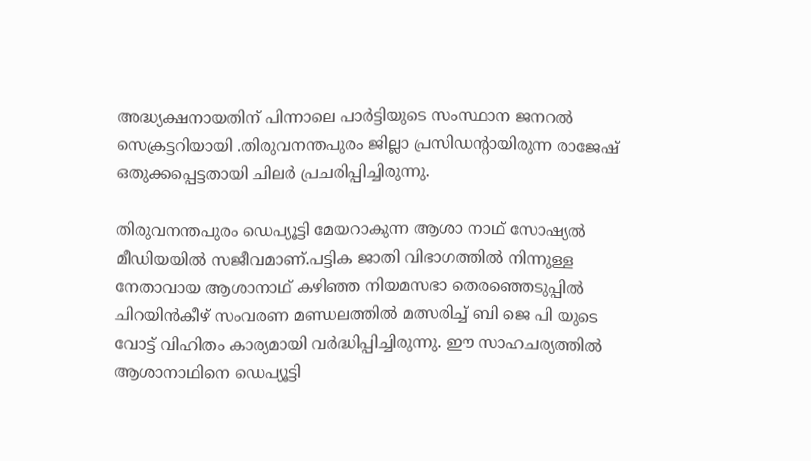അദ്ധ്യക്ഷനായതിന് പിന്നാലെ പാർട്ടിയുടെ സംസ്ഥാന ജനറല്‍ സെക്രട്ടറിയായി .തിരുവനന്തപുരം ജില്ലാ പ്രസിഡൻ്റായിരുന്ന രാജേഷ് ഒതുക്കപ്പെട്ടതായി ചിലർ പ്രചരിപ്പിച്ചിരുന്നു.

തിരുവനന്തപുരം ഡെപ്യൂട്ടി മേയറാകുന്ന ആശാ നാഥ് സോഷ്യല്‍ മീഡിയയില്‍ സജീവമാണ്.പട്ടിക ജാതി വിഭാഗത്തില്‍ നിന്നുള്ള നേതാവായ ആശാനാഥ് കഴിഞ്ഞ നിയമസഭാ തെരഞ്ഞെടുപ്പില്‍ ചിറയിൻകീഴ് സംവരണ മണ്ഡലത്തില്‍ മത്സരിച്ച്‌ ബി ജെ പി യുടെ വോട്ട് വിഹിതം കാര്യമായി വർദ്ധിപ്പിച്ചിരുന്നു. ഈ സാഹചര്യത്തില്‍ ആശാനാഥിനെ ഡെപ്യൂട്ടി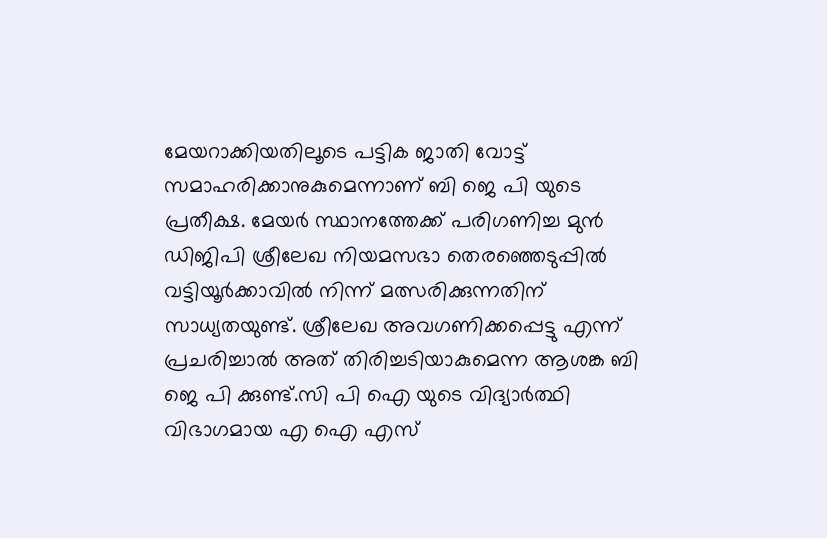മേയറാക്കിയതിലൂടെ പട്ടിക ജാതി വോട്ട് സമാഹരിക്കാനുകുമെന്നാണ് ബി ജെ പി യുടെ പ്രതീക്ഷ. മേയർ സ്ഥാനത്തേക്ക് പരിഗണിച്ച മുൻ ഡിജിപി ശ്രീലേഖ നിയമസഭാ തെരഞ്ഞെടുപ്പില്‍ വട്ടിയൂർക്കാവില്‍ നിന്ന് മത്സരിക്കുന്നതിന് സാധ്യതയുണ്ട്. ശ്രീലേഖ അവഗണിക്കപ്പെട്ടു എന്ന് പ്രചരിച്ചാല്‍ അത് തിരിച്ചടിയാകുമെന്ന ആശങ്ക ബി ജെ പി ക്കുണ്ട്.സി പി ഐ യുടെ വിദ്യാർത്ഥി വിഭാഗമായ എ ഐ എസ്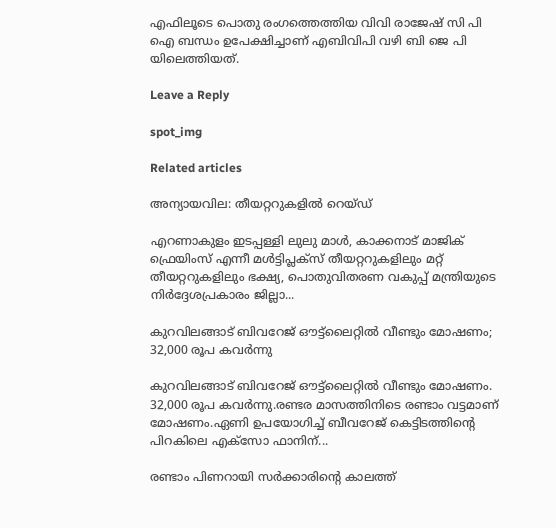എഫിലൂടെ പൊതു രംഗത്തെത്തിയ വിവി രാജേഷ് സി പി ഐ ബന്ധം ഉപേക്ഷിച്ചാണ് എബിവിപി വഴി ബി ജെ പി യിലെത്തിയത്.

Leave a Reply

spot_img

Related articles

അന്യായവില: തീയറ്ററുകളിൽ റെയ്ഡ്

എറണാകുളം ഇടപ്പള്ളി ലുലു മാൾ, കാക്കനാട് മാജിക് ഫ്രെയിംസ് എന്നീ മൾട്ടിപ്ലക്സ് തീയറ്ററുകളിലും മറ്റ് തീയറ്ററുകളിലും ഭക്ഷ്യ, പൊതുവിതരണ വകുപ്പ് മന്ത്രിയുടെ നിർദ്ദേശപ്രകാരം ജില്ലാ...

കുറവിലങ്ങാട് ബിവറേജ് ഔട്ട്ലൈറ്റിൽ വീണ്ടും മോഷണം; 32,000 രൂപ കവർന്നു

കുറവിലങ്ങാട് ബിവറേജ് ഔട്ട്ലൈറ്റിൽ വീണ്ടും മോഷണം. 32,000 രൂപ കവർന്നു.രണ്ടര മാസത്തിനിടെ രണ്ടാം വട്ടമാണ് മോഷണം.ഏണി ഉപയോഗിച്ച് ബീവറേജ് കെട്ടിടത്തിൻ്റെ പിറകിലെ എക്സോ ഫാനിന്...

രണ്ടാം പിണറായി സർക്കാരിന്റെ കാലത്ത്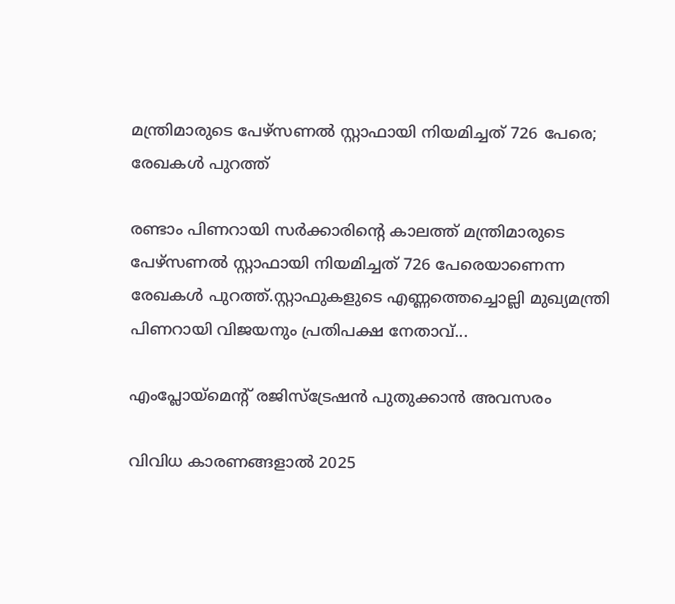മന്ത്രിമാരുടെ പേഴ്സണല്‍ സ്റ്റാഫായി നിയമിച്ചത് 726 പേരെ; രേഖകള്‍ പുറത്ത്

രണ്ടാം പിണറായി സർക്കാരിന്റെ കാലത്ത് മന്ത്രിമാരുടെ പേഴ്സണല്‍ സ്റ്റാഫായി നിയമിച്ചത് 726 പേരെയാണെന്ന രേഖകള്‍ പുറത്ത്.സ്റ്റാഫുകളുടെ എണ്ണത്തെച്ചൊല്ലി മുഖ്യമന്ത്രി പിണറായി വിജയനും പ്രതിപക്ഷ നേതാവ്...

എംപ്ലോയ്‌മെന്റ് രജിസ്‌ട്രേഷൻ പുതുക്കാൻ അവസരം

വിവിധ കാരണങ്ങളാൽ 2025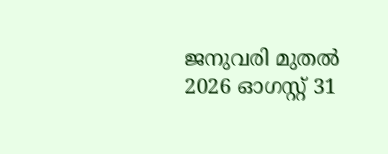ജനുവരി മുതൽ 2026 ഓഗസ്റ്റ് 31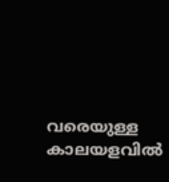വരെയുള്ള കാലയളവിൽ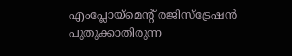എംപ്ലോയ്‌മെന്റ് രജിസ്‌ട്രേഷൻ പുതുക്കാതിരുന്ന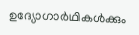ഉദ്യോഗാർഥികൾക്കും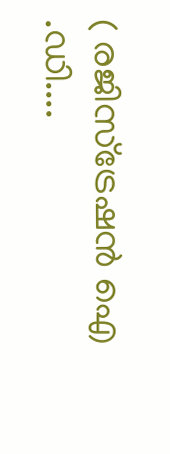( രജിസ്ട്രേഷൻ ഐ .ഡി....